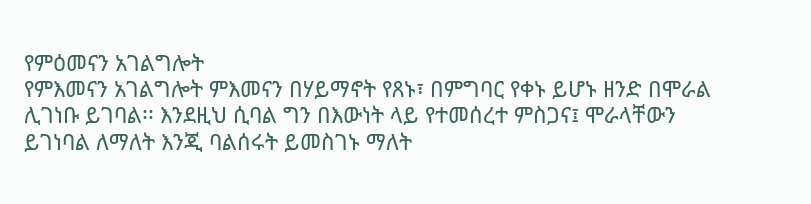የምዕመናን አገልግሎት
የምእመናን አገልግሎት ምእመናን በሃይማኖት የጸኑ፣ በምግባር የቀኑ ይሆኑ ዘንድ በሞራል ሊገነቡ ይገባል፡፡ እንደዚህ ሲባል ግን በእውነት ላይ የተመሰረተ ምስጋና፤ ሞራላቸውን ይገነባል ለማለት እንጂ ባልሰሩት ይመስገኑ ማለት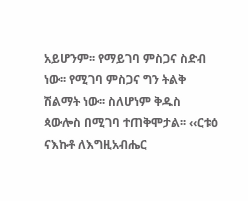አይሆንም፡፡ የማይገባ ምስጋና ስድብ ነው፡፡ የሚገባ ምስጋና ግን ትልቅ ሽልማት ነው፡፡ ስለሆነም ቅዱስ ጳውሎስ በሚገባ ተጠቅሞታል፡፡ ‹‹ርቱዕ ናእኩቶ ለእግዚአብሔር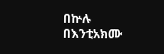በኵሉ በእንቲአክሙ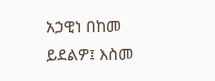አኃዊነ በከመ ይደልዎ፤ እስመ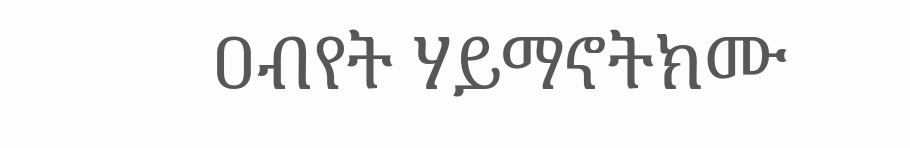ዐብየት ሃይማኖትክሙ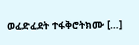ወፈድፈደት ተፋቅሮትክሙ […]